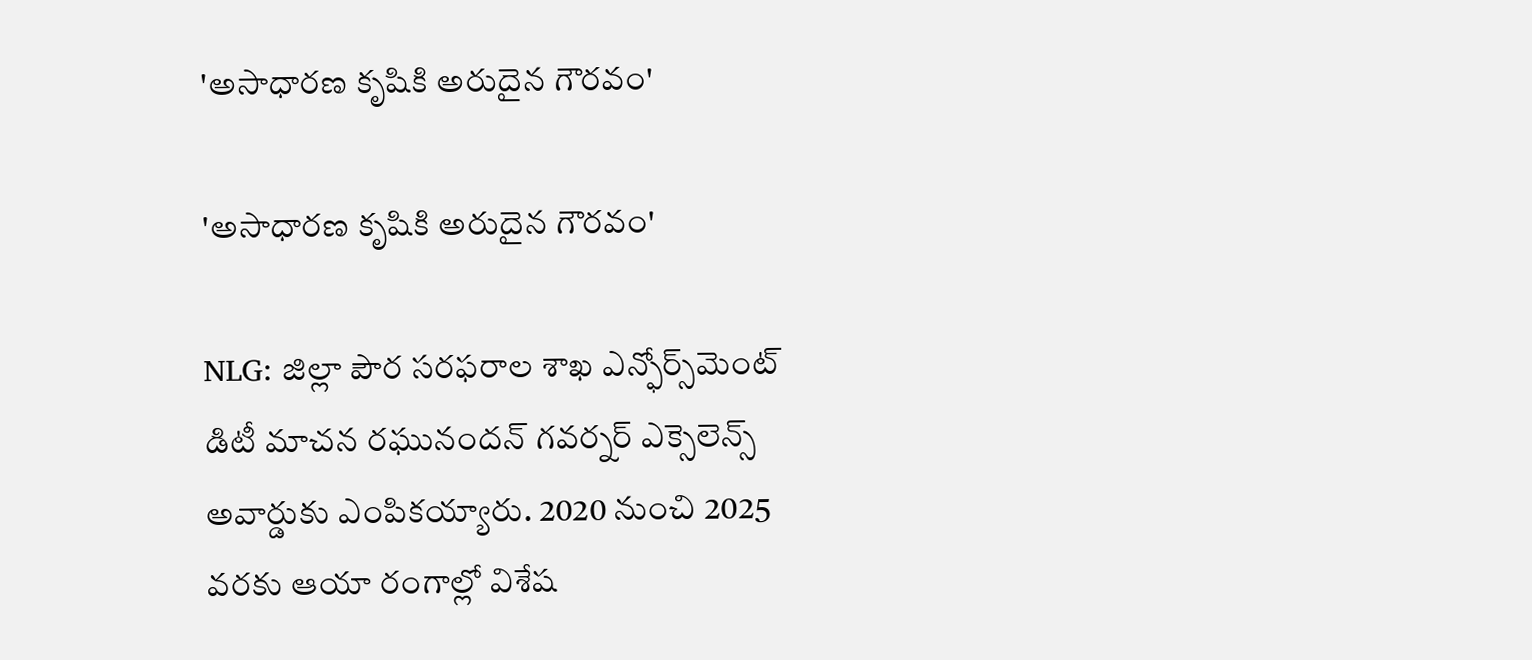'అసాధారణ కృషికి అరుదైన గౌరవం'

'అసాధారణ కృషికి అరుదైన గౌరవం'

NLG: జిల్లా పౌర సరఫరాల శాఖ ఎన్ఫోర్స్‌మెంట్ డిటీ మాచన రఘునందన్ గవర్నర్ ఎక్సెలెన్స్ అవార్డుకు ఎంపికయ్యారు. 2020 నుంచి 2025 వరకు ఆయా రంగాల్లో విశేష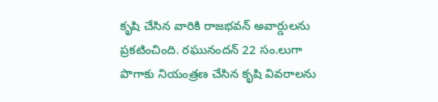కృషి చేసిన వారికి రాజభవన్ అవార్డులను ప్రకటించింది. రఘునందన్ 22 సం.లుగా పొగాకు నియంత్రణ చేసిన కృషి వివరాలను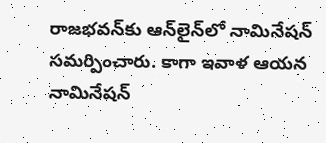రాజభవన్‌కు ఆన్‌లైన్‌లో నామినేషన్ సమర్పించారు. కాగా ఇవాళ ఆయన నామినేషన్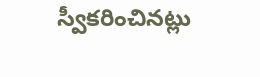స్వీకరించినట్లు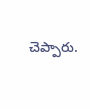చెప్పారు.